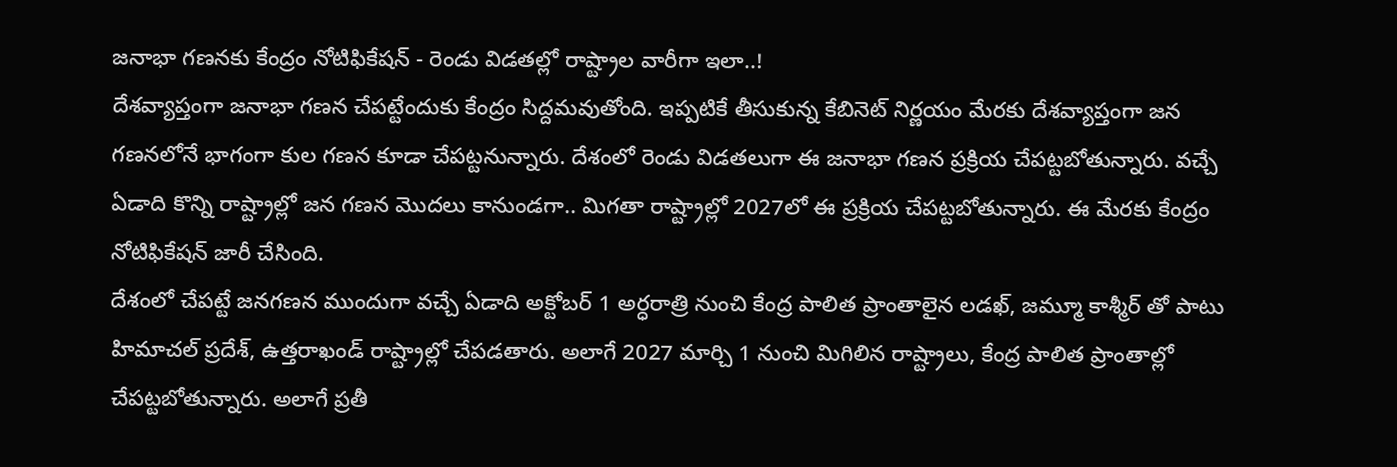జనాభా గణనకు కేంద్రం నోటిఫికేషన్ - రెండు విడతల్లో రాష్ట్రాల వారీగా ఇలా..!
దేశవ్యాప్తంగా జనాభా గణన చేపట్టేందుకు కేంద్రం సిద్దమవుతోంది. ఇప్పటికే తీసుకున్న కేబినెట్ నిర్ణయం మేరకు దేశవ్యాప్తంగా జన గణనలోనే భాగంగా కుల గణన కూడా చేపట్టనున్నారు. దేశంలో రెండు విడతలుగా ఈ జనాభా గణన ప్రక్రియ చేపట్టబోతున్నారు. వచ్చే ఏడాది కొన్ని రాష్ట్రాల్లో జన గణన మొదలు కానుండగా.. మిగతా రాష్ట్రాల్లో 2027లో ఈ ప్రక్రియ చేపట్టబోతున్నారు. ఈ మేరకు కేంద్రం నోటిఫికేషన్ జారీ చేసింది.
దేశంలో చేపట్టే జనగణన ముందుగా వచ్చే ఏడాది అక్టోబర్ 1 అర్ధరాత్రి నుంచి కేంద్ర పాలిత ప్రాంతాలైన లడఖ్, జమ్మూ కాశ్మీర్ తో పాటు హిమాచల్ ప్రదేశ్, ఉత్తరాఖండ్ రాష్ట్రాల్లో చేపడతారు. అలాగే 2027 మార్చి 1 నుంచి మిగిలిన రాష్ట్రాలు, కేంద్ర పాలిత ప్రాంతాల్లో చేపట్టబోతున్నారు. అలాగే ప్రతీ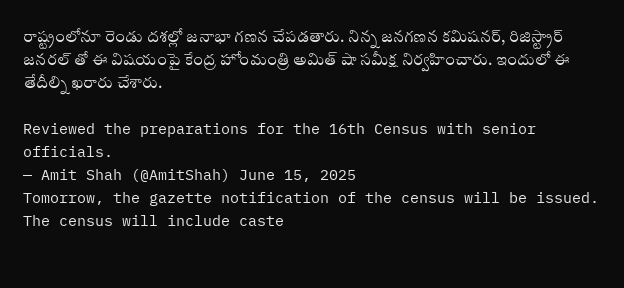రాష్ట్రంలోనూ రెండు దశల్లో జనాభా గణన చేపడతారు. నిన్న జనగణన కమిషనర్, రిజిస్ట్రార్ జనరల్ తో ఈ విషయంపై కేంద్ర హోంమంత్రి అమిత్ షా సమీక్ష నిర్వహించారు. ఇందులో ఈ తేదీల్ని ఖరారు చేశారు.

Reviewed the preparations for the 16th Census with senior officials.
— Amit Shah (@AmitShah) June 15, 2025
Tomorrow, the gazette notification of the census will be issued. The census will include caste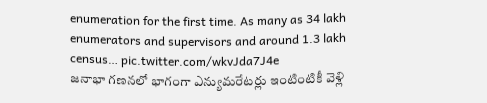enumeration for the first time. As many as 34 lakh enumerators and supervisors and around 1.3 lakh census… pic.twitter.com/wkvJda7J4e
జనాభా గణనలో భాగంగా ఎన్యుమరేటర్లు ఇంటింటికీ వెళ్లి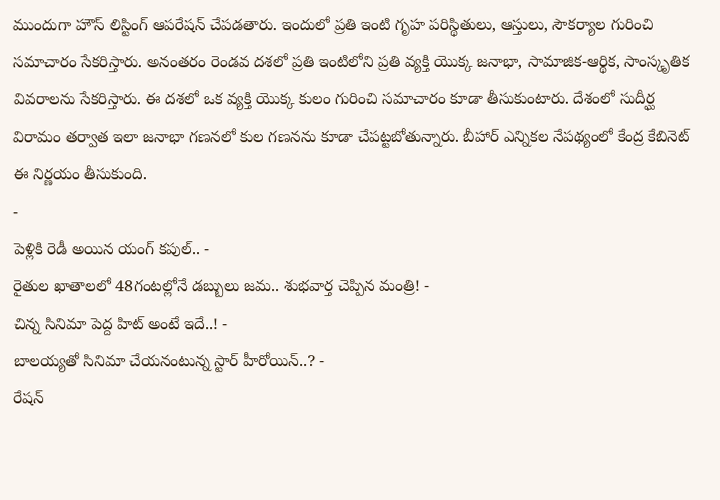ముందుగా హౌస్ లిస్టింగ్ ఆపరేషన్ చేపడతారు. ఇందులో ప్రతి ఇంటి గృహ పరిస్థితులు, ఆస్తులు, సౌకర్యాల గురించి సమాచారం సేకరిస్తారు. అనంతరం రెండవ దశలో ప్రతి ఇంటిలోని ప్రతి వ్యక్తి యొక్క జనాభా, సామాజిక-ఆర్థిక, సాంస్కృతిక వివరాలను సేకరిస్తారు. ఈ దశలో ఒక వ్యక్తి యొక్క కులం గురించి సమాచారం కూడా తీసుకుంటారు. దేశంలో సుదీర్ఘ విరామం తర్వాత ఇలా జనాభా గణనలో కుల గణనను కూడా చేపట్టబోతున్నారు. బీహార్ ఎన్నికల నేపథ్యంలో కేంద్ర కేబినెట్ ఈ నిర్ణయం తీసుకుంది.
-
పెళ్లికి రెడీ అయిన యంగ్ కపుల్.. -
రైతుల ఖాతాలలో 48గంటల్లోనే డబ్బులు జమ.. శుభవార్త చెప్పిన మంత్రి! -
చిన్న సినిమా పెద్ద హిట్ అంటే ఇదే..! -
బాలయ్యతో సినిమా చేయనంటున్న స్టార్ హీరోయిన్..? -
రేషన్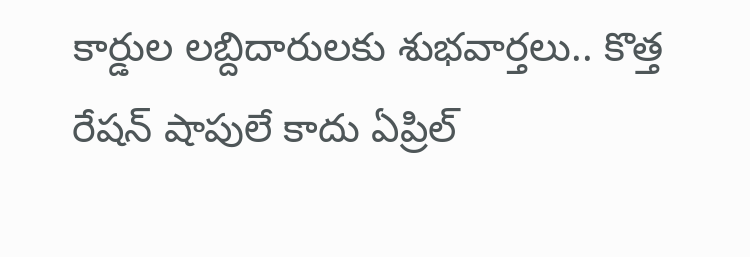కార్డుల లబ్దిదారులకు శుభవార్తలు.. కొత్త రేషన్ షాపులే కాదు ఏప్రిల్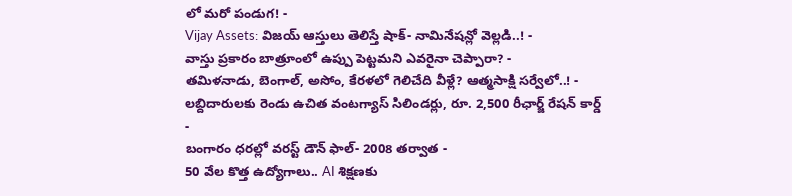లో మరో పండుగ! -
Vijay Assets: విజయ్ ఆస్తులు తెలిస్తే షాక్- నామినేషన్లో వెల్లడి..! -
వాస్తు ప్రకారం బాత్రూంలో ఉప్పు పెట్టమని ఎవరైనా చెప్పారా? -
తమిళనాడు, బెంగాల్, అసోం, కేరళలో గెలిచేది వీళ్లే? ఆత్మసాక్షి సర్వేలో..! -
లబ్దిదారులకు రెండు ఉచిత వంటగ్యాస్ సిలిండర్లు, రూ. 2,500 రీఛార్జ్ రేషన్ కార్డ్ -
బంగారం ధరల్లో వరస్ట్ డౌన్ ఫాల్- 2008 తర్వాత -
50 వేల కొత్త ఉద్యోగాలు.. AI శిక్షణకు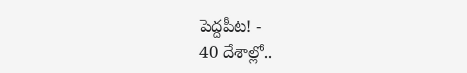పెద్దపీట! -
40 దేశాల్లో..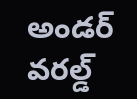అండర్ వరల్డ్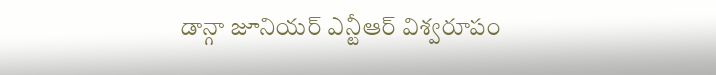డాన్గా జూనియర్ ఎన్టీఆర్ విశ్వరూపం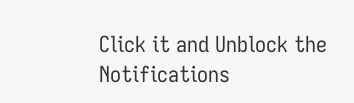Click it and Unblock the Notifications